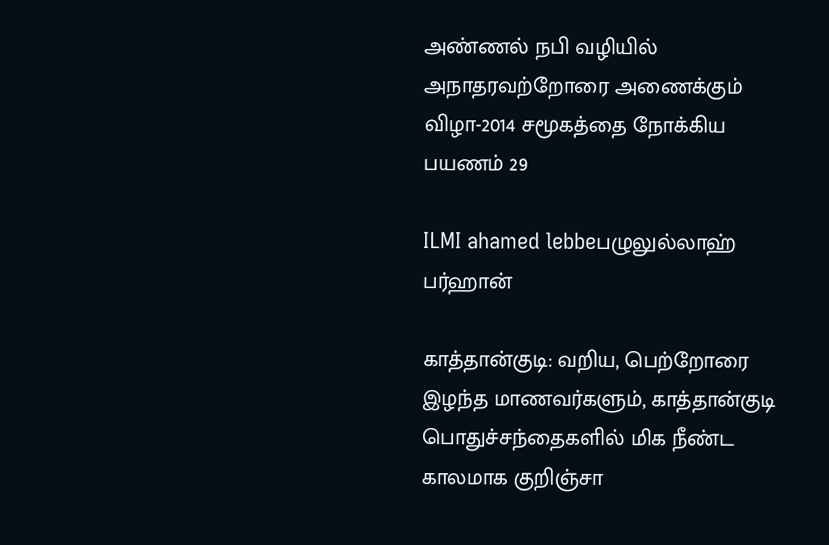அண்ணல் நபி வழியில் அநாதரவற்றோரை அணைக்கும் விழா-2014 சமூகத்தை நோக்கிய பயணம் 29

ILMI ahamed lebbeபழுலுல்லாஹ் பர்ஹான்

காத்தான்குடி: வறிய, பெற்றோரை இழந்த மாணவர்களும், காத்தான்குடி பொதுச்சந்தைகளில் மிக நீண்ட காலமாக குறிஞ்சா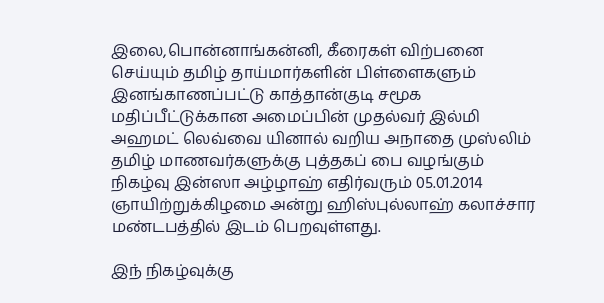இலை,பொன்னாங்கன்னி, கீரைகள் விற்பனை செய்யும் தமிழ் தாய்மார்களின் பிள்ளைகளும் இனங்காணப்பட்டு காத்தான்குடி சமூக மதிப்பீட்டுக்கான அமைப்பின் முதல்வர் இல்மி அஹமட் லெவ்வை யினால் வறிய அநாதை முஸ்லிம் தமிழ் மாணவர்களுக்கு புத்தகப் பை வழங்கும் நிகழ்வு இன்ஸா அழ்ழாஹ் எதிர்வரும் 05.01.2014 ஞாயிற்றுக்கிழமை அன்று ஹிஸ்புல்லாஹ் கலாச்சார மண்டபத்தில் இடம் பெறவுள்ளது.

இந் நிகழ்வுக்கு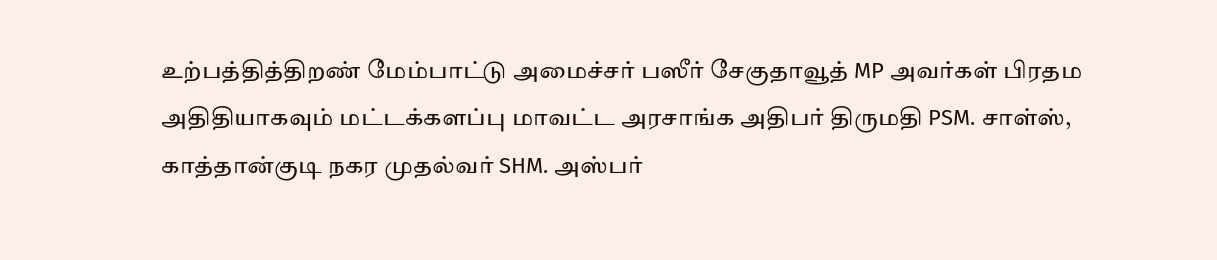உற்பத்தித்திறண் மேம்பாட்டு அமைச்சர் பஸீர் சேகுதாவூத் MP அவர்கள் பிரதம அதிதியாகவும் மட்டக்களப்பு மாவட்ட அரசாங்க அதிபர் திருமதி PSM. சாள்ஸ், காத்தான்குடி நகர முதல்வர் SHM. அஸ்பர்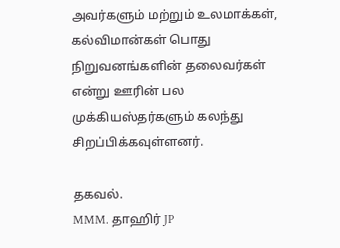அவர்களும் மற்றும் உலமாக்கள், கல்விமான்கள் பொது நிறுவனங்களின் தலைவர்கள் என்று ஊரின் பல முக்கியஸ்தர்களும் கலந்து சிறப்பிக்கவுள்ளனர்.

தகவல்.
MMM. தாஹிர் JP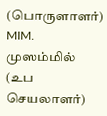(பொருளாளர்)
MIM. முஸம்மில் (உப செயலாளர்)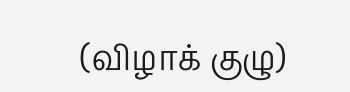(விழாக் குழு)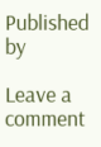Published by

Leave a comment